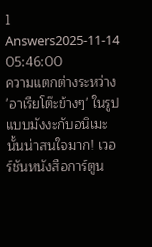1 Answers2025-11-14 05:46:00
ความแตกต่างระหว่าง 'อาเรียโต๊ะข้างๆ' ในรูปแบบมังงะกับอนิเมะนั้นน่าสนใจมาก! เวอร์ชันหนังสือการ์ตูน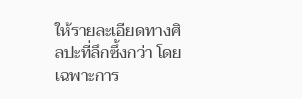ให้รายละเอียดทางศิลปะที่ลึกซึ้งกว่า โดยเฉพาะการ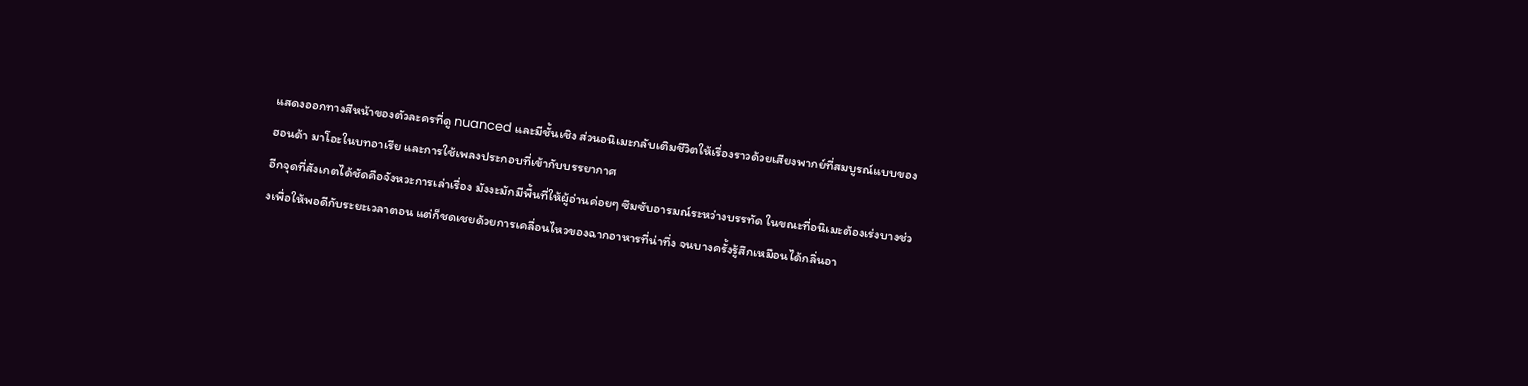แสดงออกทางสีหน้าของตัวละครที่ดู nuanced และมีชั้นเชิง ส่วนอนิเมะกลับเติมชีวิตให้เรื่องราวด้วยเสียงพากย์ที่สมบูรณ์แบบของฮอนด้า มาโอะในบทอาเรีย และการใช้เพลงประกอบที่เข้ากับบรรยากาศ
อีกจุดที่สังเกตได้ชัดคือจังหวะการเล่าเรื่อง มังงะมักมีพื้นที่ให้ผู้อ่านค่อยๆ ซึมซับอารมณ์ระหว่างบรรทัด ในขณะที่อนิเมะต้องเร่งบางช่วงเพื่อให้พอดีกับระยะเวลาตอน แต่ก็ชดเชยด้วยการเคลื่อนไหวของฉากอาหารที่น่าทึ่ง จนบางครั้งรู้สึกเหมือนได้กลิ่นอา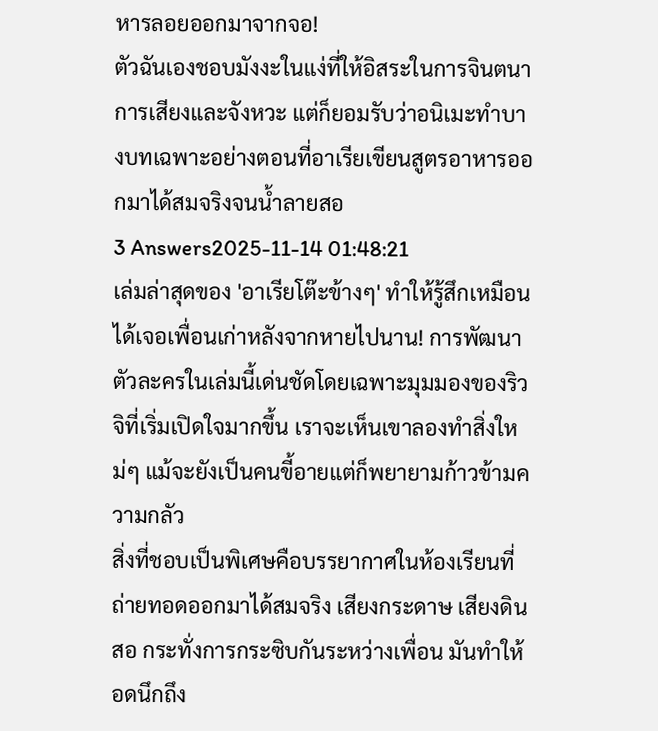หารลอยออกมาจากจอ!
ตัวฉันเองชอบมังงะในแง่ที่ให้อิสระในการจินตนาการเสียงและจังหวะ แต่ก็ยอมรับว่าอนิเมะทำบางบทเฉพาะอย่างตอนที่อาเรียเขียนสูตรอาหารออกมาได้สมจริงจนน้ำลายสอ
3 Answers2025-11-14 01:48:21
เล่มล่าสุดของ 'อาเรียโต๊ะข้างๆ' ทำให้รู้สึกเหมือนได้เจอเพื่อนเก่าหลังจากหายไปนาน! การพัฒนาตัวละครในเล่มนี้เด่นชัดโดยเฉพาะมุมมองของริวจิที่เริ่มเปิดใจมากขึ้น เราจะเห็นเขาลองทำสิ่งใหม่ๆ แม้จะยังเป็นคนขี้อายแต่ก็พยายามก้าวข้ามความกลัว
สิ่งที่ชอบเป็นพิเศษคือบรรยากาศในห้องเรียนที่ถ่ายทอดออกมาได้สมจริง เสียงกระดาษ เสียงดินสอ กระทั่งการกระซิบกันระหว่างเพื่อน มันทำให้อดนึกถึง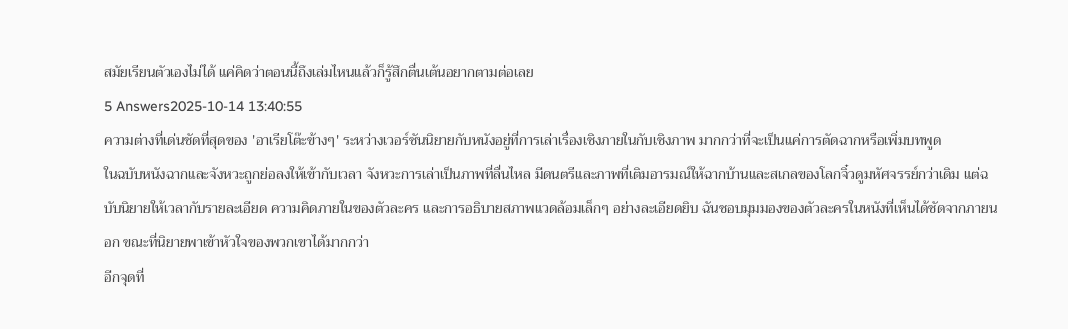สมัยเรียนตัวเองไม่ได้ แค่คิดว่าตอนนี้ถึงเล่มไหนแล้วก็รู้สึกตื่นเต้นอยากตามต่อเลย
5 Answers2025-10-14 13:40:55
ความต่างที่เด่นชัดที่สุดของ 'อาเรียโต๊ะข้างๆ' ระหว่างเวอร์ชันนิยายกับหนังอยู่ที่การเล่าเรื่องเชิงภายในกับเชิงภาพ มากกว่าที่จะเป็นแค่การตัดฉากหรือเพิ่มบทพูด
ในฉบับหนังฉากและจังหวะถูกย่อลงให้เข้ากับเวลา จังหวะการเล่าเป็นภาพที่ลื่นไหล มีดนตรีและภาพที่เติมอารมณ์ให้ฉากบ้านและสเกลของโลกจิ๋วดูมหัศจรรย์กว่าเดิม แต่ฉบับนิยายให้เวลากับรายละเอียด ความคิดภายในของตัวละคร และการอธิบายสภาพแวดล้อมเล็กๆ อย่างละเอียดยิบ ฉันชอบมุมมองของตัวละครในหนังที่เห็นได้ชัดจากภายนอก ขณะที่นิยายพาเข้าหัวใจของพวกเขาได้มากกว่า
อีกจุดที่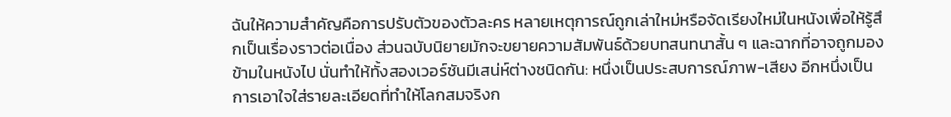ฉันให้ความสำคัญคือการปรับตัวของตัวละคร หลายเหตุการณ์ถูกเล่าใหม่หรือจัดเรียงใหม่ในหนังเพื่อให้รู้สึกเป็นเรื่องราวต่อเนื่อง ส่วนฉบับนิยายมักจะขยายความสัมพันธ์ด้วยบทสนทนาสั้น ๆ และฉากที่อาจถูกมองข้ามในหนังไป นั่นทำให้ทั้งสองเวอร์ชันมีเสน่ห์ต่างชนิดกัน: หนึ่งเป็นประสบการณ์ภาพ-เสียง อีกหนึ่งเป็นการเอาใจใส่รายละเอียดที่ทำให้โลกสมจริงก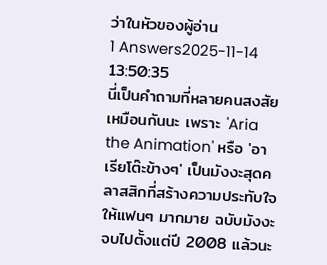ว่าในหัวของผู้อ่าน
1 Answers2025-11-14 13:50:35
นี่เป็นคำถามที่หลายคนสงสัยเหมือนกันนะ เพราะ 'Aria the Animation' หรือ 'อาเรียโต๊ะข้างๆ' เป็นมังงะสุดคลาสสิกที่สร้างความประทับใจให้แฟนๆ มากมาย ฉบับมังงะจบไปตั้งแต่ปี 2008 แล้วนะ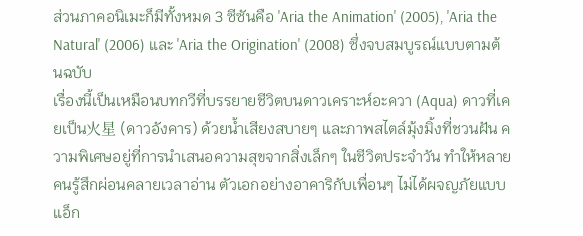ส่วนภาคอนิเมะก็มีทั้งหมด 3 ซีซันคือ 'Aria the Animation' (2005), 'Aria the Natural' (2006) และ 'Aria the Origination' (2008) ซึ่งจบสมบูรณ์แบบตามต้นฉบับ
เรื่องนี้เป็นเหมือนบทกวีที่บรรยายชีวิตบนดาวเคราะห์อะควา (Aqua) ดาวที่เคยเป็น火星 (ดาวอังคาร) ด้วยน้ำเสียงสบายๆ และภาพสไตล์มุ้งมิ้งที่ชวนฝัน ความพิเศษอยู่ที่การนำเสนอความสุขจากสิ่งเล็กๆ ในชีวิตประจำวัน ทำให้หลายคนรู้สึกผ่อนคลายเวลาอ่าน ตัวเอกอย่างอาคาริกับเพื่อนๆ ไม่ได้ผจญภัยแบบแอ็ก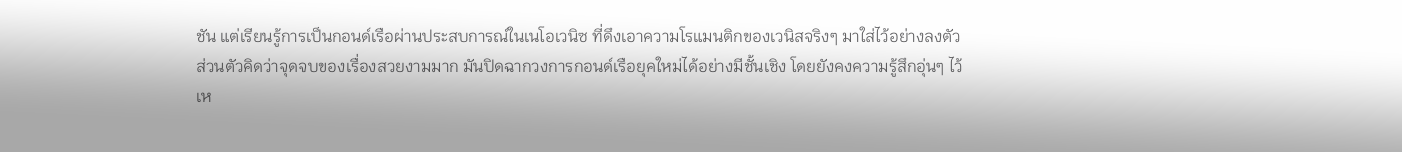ชัน แต่เรียนรู้การเป็นกอนด์เรือผ่านประสบการณ์ในเนโอเวนิซ ที่ดึงเอาความโรแมนติกของเวนิสจริงๆ มาใส่ไว้อย่างลงตัว
ส่วนตัวคิดว่าจุดจบของเรื่องสวยงามมาก มันปิดฉากวงการกอนด์เรือยุคใหม่ได้อย่างมีชั้นเชิง โดยยังคงความรู้สึกอุ่นๆ ไว้เห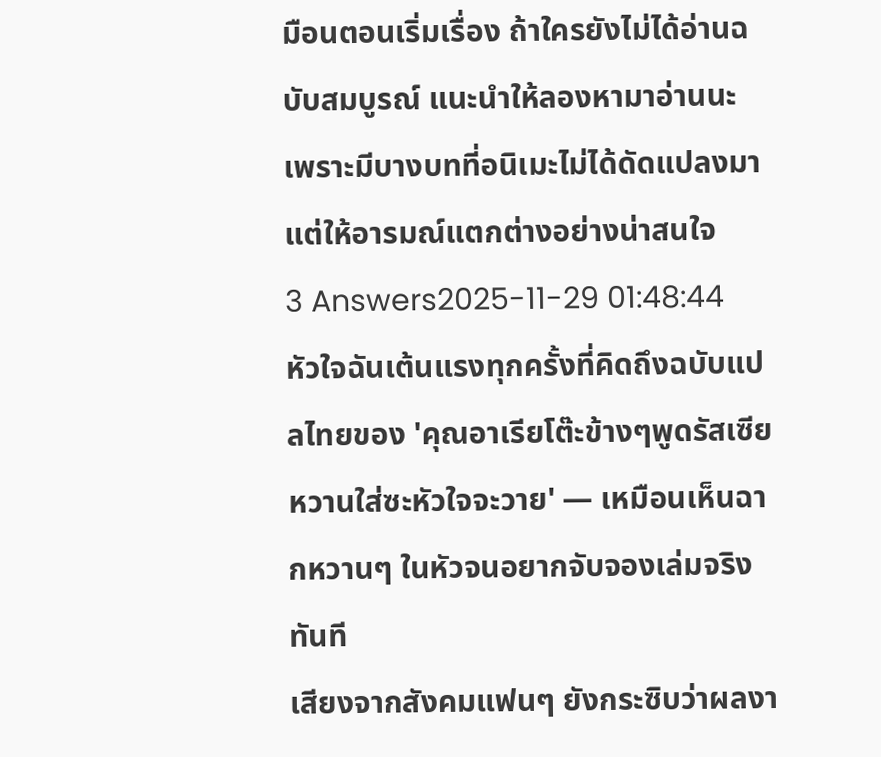มือนตอนเริ่มเรื่อง ถ้าใครยังไม่ได้อ่านฉบับสมบูรณ์ แนะนำให้ลองหามาอ่านนะ เพราะมีบางบทที่อนิเมะไม่ได้ดัดแปลงมา แต่ให้อารมณ์แตกต่างอย่างน่าสนใจ
3 Answers2025-11-29 01:48:44
หัวใจฉันเต้นแรงทุกครั้งที่คิดถึงฉบับแปลไทยของ 'คุณอาเรียโต๊ะข้างๆพูดรัสเซียหวานใส่ซะหัวใจจะวาย' — เหมือนเห็นฉากหวานๆ ในหัวจนอยากจับจองเล่มจริงทันที
เสียงจากสังคมแฟนๆ ยังกระซิบว่าผลงา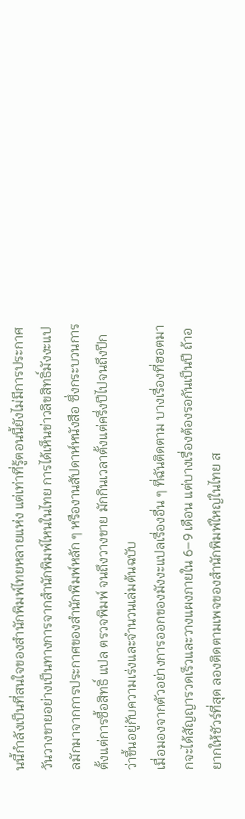นนี้กำลังเป็นที่สนใจของสำนักพิมพ์ไทยหลายแห่ง แต่เท่าที่รู้ตอนนี้ยังไม่มีการประกาศวันวางขายอย่างเป็นทางการจากสำนักพิมพ์ไหนในไทย การได้เห็นข่าวลิขสิทธิ์มังงะแปลมักมาจากการประกาศของสำนักพิมพ์หลัก ๆ หรืองานสัปดาห์หนังสือ ซึ่งกระบวนการตั้งแต่การซื้อสิทธิ์ แปล ตรวจพิมพ์ จนถึงวางขาย มักกินเวลาตั้งแต่ครึ่งปีไปจนถึงปีกว่าขึ้นอยู่กับความเร่งและจำนวนเล่มต้นฉบับ
เมื่อมองจากตัวอย่างการออกของมังงะแปลเรื่องอื่น ๆ ที่ฉันติดตาม บางเรื่องที่ฮอตมากจะได้สัญญารวดเร็วและวางแผงภายใน 6–9 เดือน แต่บางเรื่องต้องรอกันเป็นปี ถ้าอยากให้ชัวร์ที่สุด ลองติดตามเพจของสำนักพิมพ์ใหญ่ในไทย ส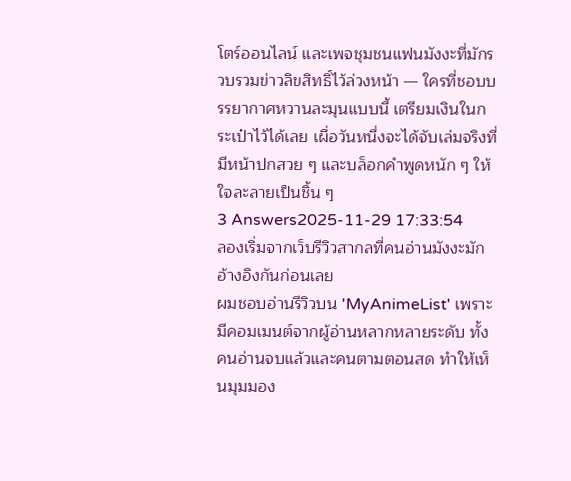โตร์ออนไลน์ และเพจชุมชนแฟนมังงะที่มักรวบรวมข่าวลิขสิทธิ์ไว้ล่วงหน้า — ใครที่ชอบบรรยากาศหวานละมุนแบบนี้ เตรียมเงินในกระเป๋าไว้ได้เลย เผื่อวันหนึ่งจะได้จับเล่มจริงที่มีหน้าปกสวย ๆ และบล็อกคำพูดหนัก ๆ ให้ใจละลายเป็นชิ้น ๆ
3 Answers2025-11-29 17:33:54
ลองเริ่มจากเว็บรีวิวสากลที่คนอ่านมังงะมักอ้างอิงกันก่อนเลย
ผมชอบอ่านรีวิวบน 'MyAnimeList' เพราะมีคอมเมนต์จากผู้อ่านหลากหลายระดับ ทั้งคนอ่านจบแล้วและคนตามตอนสด ทำให้เห็นมุมมอง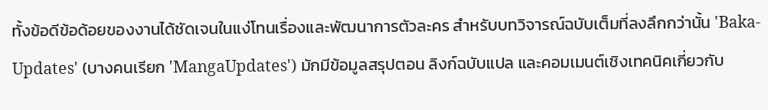ทั้งข้อดีข้อด้อยของงานได้ชัดเจนในแง่โทนเรื่องและพัฒนาการตัวละคร สำหรับบทวิจารณ์ฉบับเต็มที่ลงลึกกว่านั้น 'Baka-Updates' (บางคนเรียก 'MangaUpdates') มักมีข้อมูลสรุปตอน ลิงก์ฉบับแปล และคอมเมนต์เชิงเทคนิคเกี่ยวกับ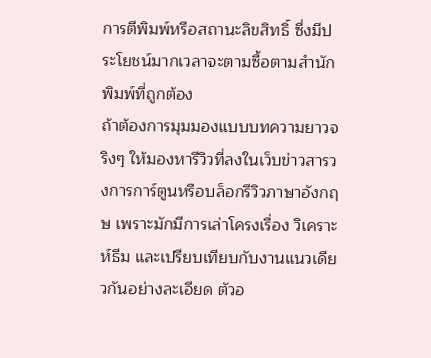การตีพิมพ์หรือสถานะลิขสิทธิ์ ซึ่งมีประโยชน์มากเวลาจะตามซื้อตามสำนักพิมพ์ที่ถูกต้อง
ถ้าต้องการมุมมองแบบบทความยาวจริงๆ ให้มองหารีวิวที่ลงในเว็บข่าวสารวงการการ์ตูนหรือบล็อกรีวิวภาษาอังกฤษ เพราะมักมีการเล่าโครงเรื่อง วิเคราะห์ธีม และเปรียบเทียบกับงานแนวเดียวกันอย่างละเอียด ตัวอ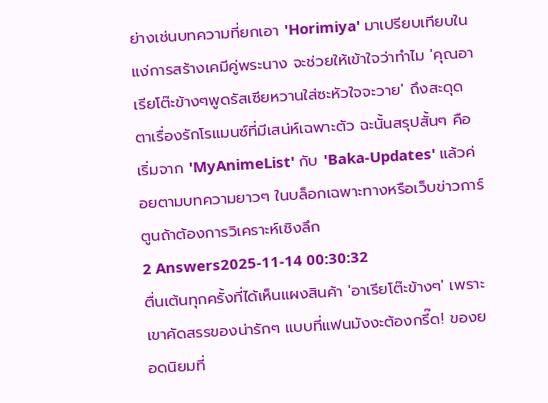ย่างเช่นบทความที่ยกเอา 'Horimiya' มาเปรียบเทียบในแง่การสร้างเคมีคู่พระนาง จะช่วยให้เข้าใจว่าทำไม 'คุณอาเรียโต๊ะข้างๆพูดรัสเซียหวานใส่ซะหัวใจจะวาย' ถึงสะดุดตาเรื่องรักโรแมนซ์ที่มีเสน่ห์เฉพาะตัว ฉะนั้นสรุปสั้นๆ คือเริ่มจาก 'MyAnimeList' กับ 'Baka-Updates' แล้วค่อยตามบทความยาวๆ ในบล็อกเฉพาะทางหรือเว็บข่าวการ์ตูนถ้าต้องการวิเคราะห์เชิงลึก
2 Answers2025-11-14 00:30:32
ตื่นเต้นทุกครั้งที่ได้เห็นแผงสินค้า 'อาเรียโต๊ะข้างๆ' เพราะเขาคัดสรรของน่ารักๆ แบบที่แฟนมังงะต้องกรี๊ด! ของยอดนิยมที่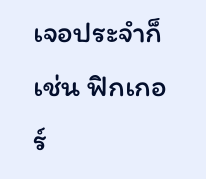เจอประจำก็เช่น ฟิกเกอร์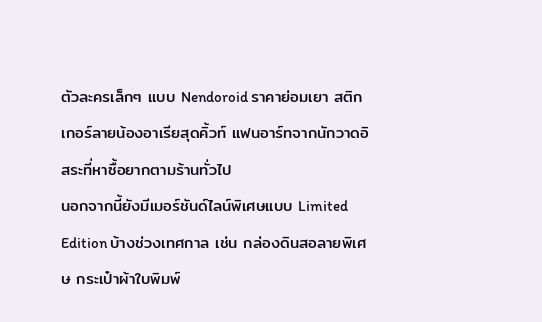ตัวละครเล็กๆ แบบ Nendoroid ราคาย่อมเยา สติกเกอร์ลายน้องอาเรียสุดคิ้วท์ แฟนอาร์ทจากนักวาดอิสระที่หาซื้อยากตามร้านทั่วไป
นอกจากนี้ยังมีเมอร์ชันด์ไลน์พิเศษแบบ Limited Edition บ้างช่วงเทศกาล เช่น กล่องดินสอลายพิเศษ กระเป๋าผ้าใบพิมพ์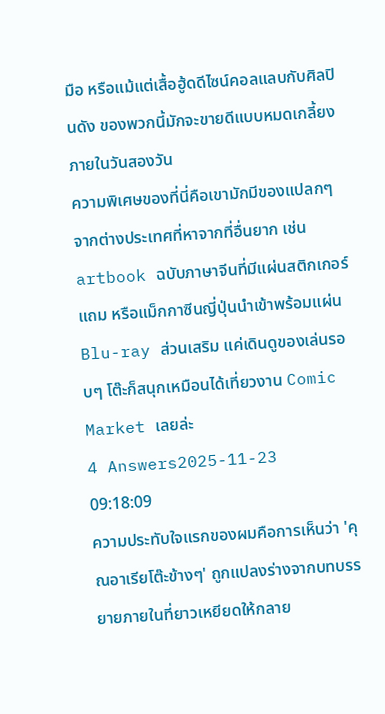มือ หรือแม้แต่เสื้อฮู้ดดีไซน์คอลแลบกับศิลปินดัง ของพวกนี้มักจะขายดีแบบหมดเกลี้ยงภายในวันสองวัน
ความพิเศษของที่นี่คือเขามักมีของแปลกๆ จากต่างประเทศที่หาจากที่อื่นยาก เช่น artbook ฉบับภาษาจีนที่มีแผ่นสติกเกอร์แถม หรือแม็กกาซีนญี่ปุ่นนำเข้าพร้อมแผ่น Blu-ray ส่วนเสริม แค่เดินดูของเล่นรอบๆ โต๊ะก็สนุกเหมือนได้เที่ยวงาน Comic Market เลยล่ะ
4 Answers2025-11-23 09:18:09
ความประทับใจแรกของผมคือการเห็นว่า 'คุณอาเรียโต๊ะข้างๆ' ถูกแปลงร่างจากบทบรรยายภายในที่ยาวเหยียดให้กลาย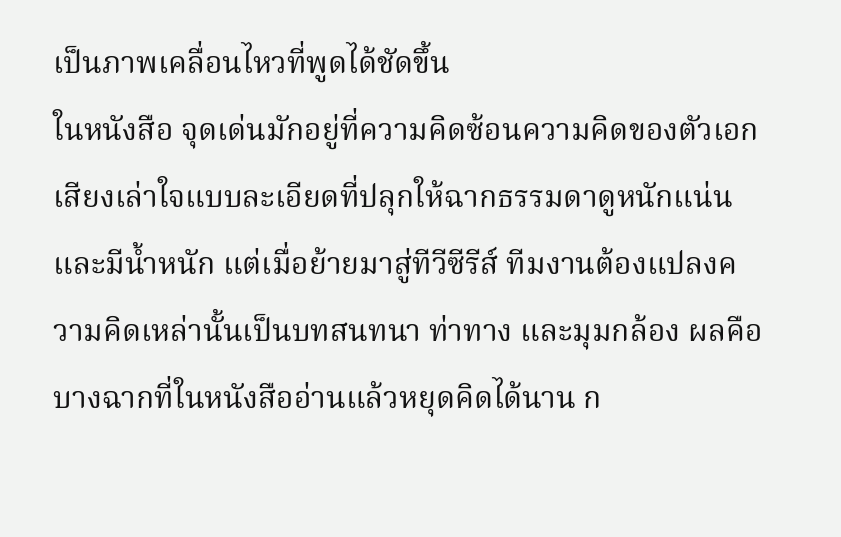เป็นภาพเคลื่อนไหวที่พูดได้ชัดขึ้น
ในหนังสือ จุดเด่นมักอยู่ที่ความคิดซ้อนความคิดของตัวเอก เสียงเล่าใจแบบละเอียดที่ปลุกให้ฉากธรรมดาดูหนักแน่นและมีน้ำหนัก แต่เมื่อย้ายมาสู่ทีวีซีรีส์ ทีมงานต้องแปลงความคิดเหล่านั้นเป็นบทสนทนา ท่าทาง และมุมกล้อง ผลคือบางฉากที่ในหนังสืออ่านแล้วหยุดคิดได้นาน ก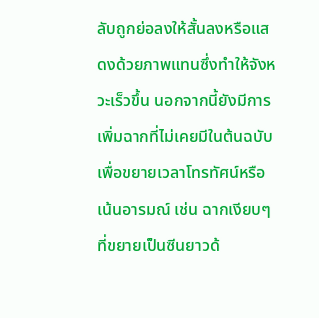ลับถูกย่อลงให้สั้นลงหรือแสดงด้วยภาพแทนซึ่งทำให้จังหวะเร็วขึ้น นอกจากนี้ยังมีการเพิ่มฉากที่ไม่เคยมีในต้นฉบับเพื่อขยายเวลาโทรทัศน์หรือเน้นอารมณ์ เช่น ฉากเงียบๆ ที่ขยายเป็นซีนยาวด้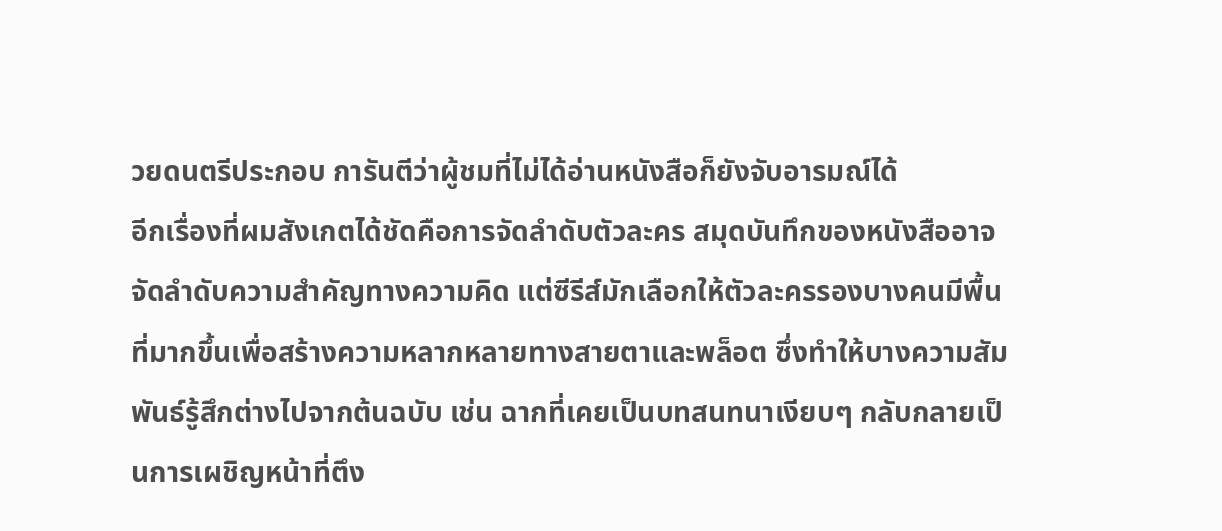วยดนตรีประกอบ การันตีว่าผู้ชมที่ไม่ได้อ่านหนังสือก็ยังจับอารมณ์ได้
อีกเรื่องที่ผมสังเกตได้ชัดคือการจัดลำดับตัวละคร สมุดบันทึกของหนังสืออาจจัดลำดับความสำคัญทางความคิด แต่ซีรีส์มักเลือกให้ตัวละครรองบางคนมีพื้นที่มากขึ้นเพื่อสร้างความหลากหลายทางสายตาและพล็อต ซึ่งทำให้บางความสัมพันธ์รู้สึกต่างไปจากต้นฉบับ เช่น ฉากที่เคยเป็นบทสนทนาเงียบๆ กลับกลายเป็นการเผชิญหน้าที่ตึง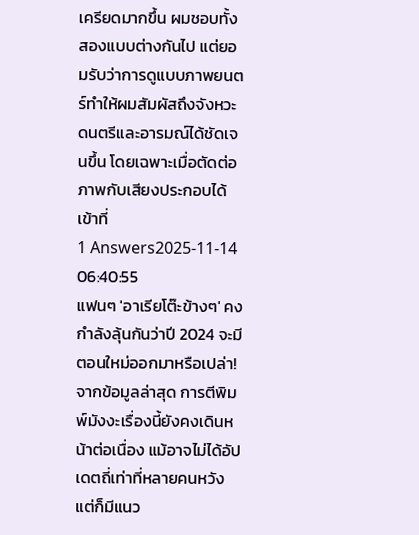เครียดมากขึ้น ผมชอบทั้งสองแบบต่างกันไป แต่ยอมรับว่าการดูแบบภาพยนตร์ทำให้ผมสัมผัสถึงจังหวะดนตรีและอารมณ์ได้ชัดเจนขึ้น โดยเฉพาะเมื่อตัดต่อภาพกับเสียงประกอบได้เข้าที่
1 Answers2025-11-14 06:40:55
แฟนๆ 'อาเรียโต๊ะข้างๆ' คงกำลังลุ้นกันว่าปี 2024 จะมีตอนใหม่ออกมาหรือเปล่า! จากข้อมูลล่าสุด การตีพิมพ์มังงะเรื่องนี้ยังคงเดินหน้าต่อเนื่อง แม้อาจไม่ได้อัปเดตถี่เท่าที่หลายคนหวัง แต่ก็มีแนว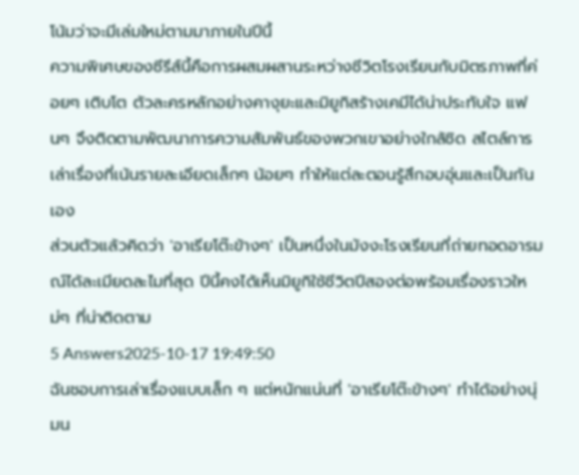โน้มว่าจะมีเล่มใหม่ตามมาภายในปีนี้
ความพิเศษของซีรีส์นี้คือการผสมผสานระหว่างชีวิตโรงเรียนกับมิตรภาพที่ค่อยๆ เติบโต ตัวละครหลักอย่างคางุยะและมิยูกิสร้างเคมีได้น่าประทับใจ แฟนๆ จึงติดตามพัฒนาการความสัมพันธ์ของพวกเขาอย่างใกล้ชิด สไตล์การเล่าเรื่องที่เน้นรายละเอียดเล็กๆ น้อยๆ ทำให้แต่ละตอนรู้สึกอบอุ่นและเป็นกันเอง
ส่วนตัวแล้วคิดว่า 'อาเรียโต๊ะข้างๆ' เป็นหนึ่งในมังงะโรงเรียนที่ถ่ายทอดอารมณ์ได้ละเมียดละไมที่สุด ปีนี้คงได้เห็นมิยูกิใช้ชีวิตปีสองต่อพร้อมเรื่องราวใหม่ๆ ที่น่าติดตาม
5 Answers2025-10-17 19:49:50
ฉันชอบการเล่าเรื่องแบบเล็ก ๆ แต่หนักแน่นที่ 'อาเรียโต๊ะข้างๆ' ทำได้อย่างนุ่มน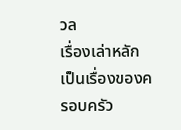วล
เรื่องเล่าหลักเป็นเรื่องของครอบครัว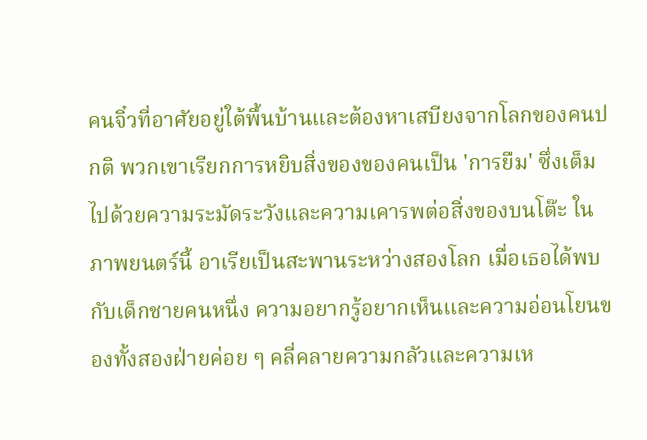คนจิ๋วที่อาศัยอยู่ใต้พื้นบ้านและต้องหาเสบียงจากโลกของคนปกติ พวกเขาเรียกการหยิบสิ่งของของคนเป็น 'การยืม' ซึ่งเต็มไปด้วยความระมัดระวังและความเคารพต่อสิ่งของบนโต๊ะ ในภาพยนตร์นี้ อาเรียเป็นสะพานระหว่างสองโลก เมื่อเธอได้พบกับเด็กชายคนหนึ่ง ความอยากรู้อยากเห็นและความอ่อนโยนของทั้งสองฝ่ายค่อย ๆ คลี่คลายความกลัวและความเห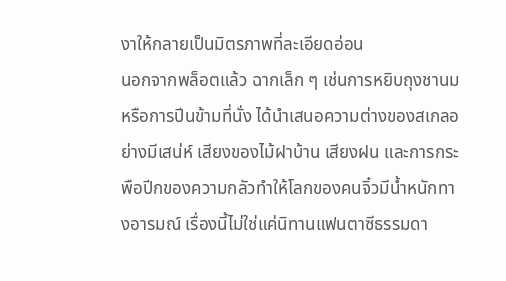งาให้กลายเป็นมิตรภาพที่ละเอียดอ่อน
นอกจากพล็อตแล้ว ฉากเล็ก ๆ เช่นการหยิบถุงชานมหรือการปีนข้ามที่นั่ง ได้นำเสนอความต่างของสเกลอย่างมีเสน่ห์ เสียงของไม้ฝาบ้าน เสียงฝน และการกระพือปีกของความกลัวทำให้โลกของคนจิ๋วมีน้ำหนักทางอารมณ์ เรื่องนี้ไม่ใช่แค่นิทานแฟนตาซีธรรมดา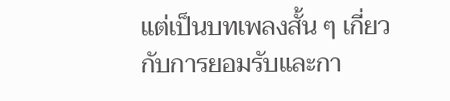แต่เป็นบทเพลงสั้น ๆ เกี่ยวกับการยอมรับและกา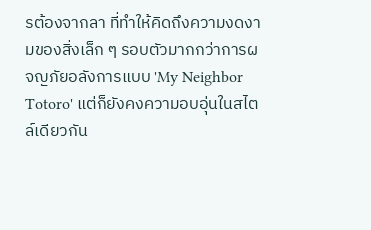รต้องจากลา ที่ทำให้คิดถึงความงดงามของสิ่งเล็ก ๆ รอบตัวมากกว่าการผจญภัยอลังการแบบ 'My Neighbor Totoro' แต่ก็ยังคงความอบอุ่นในสไตล์เดียวกัน